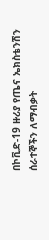በኮቪድ-19 ዙሪያ የጤና ኤክስቴንሽን ሰራተኞችን ለማብቃት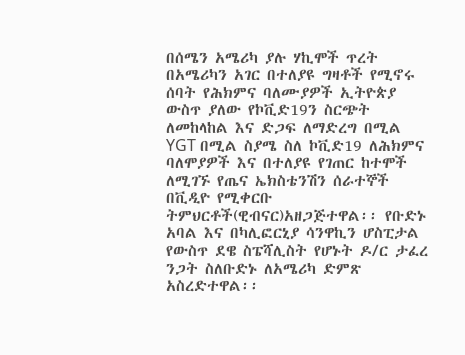በሰሜን አሜሪካ ያሉ ሃኪሞች ጥረት
በአሜሪካን አገር በተለያዩ ግዛቶች የሚኖሩ ሰባት የሕክምና ባለሙያዎች ኢትዮጵያ ውስጥ ያለው የኮቪድ19ን ስርጭት ለመከላከል እና ድጋፍ ለማድረግ በሚል YGT በሚል ስያሜ ስለ ኮቪድ19 ለሕክምና ባለሞያዎች እና በተለያዩ የገጠር ከተሞች ለሚገኙ የጤና ኤክስቴንሽን ሰራተኞች በቪዲዮ የሚቀርቡ ትምህርቶች(ዊብናር)አዘጋጅተዋል፡፡ የቡድኑ አባል እና በካሊፎርኒያ ሳንዋኪን ሆስፒታል የውስጥ ደዌ ስፔሻሊስት የሆኑት ዶ/ር ታፈረ ንጋት ስለቡድኑ ለአሜሪካ ድምጽ አስረድተዋል፡፡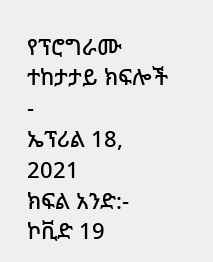የፕሮግራሙ ተከታታይ ክፍሎች
-
ኤፕሪል 18, 2021
ክፍል አንድ:- ኮቪድ 19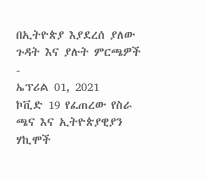በኢትዮጵያ እያደረሰ ያለው ጉዳት እና ያሉት ምርጫዎች
-
ኤፕሪል 01, 2021
ኮቪድ 19 የፈጠረው የስራ ጫና እና ኢትዮጵያዊያን ሃኪሞች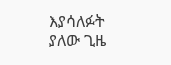እያሳለፉት ያለው ጊዜ